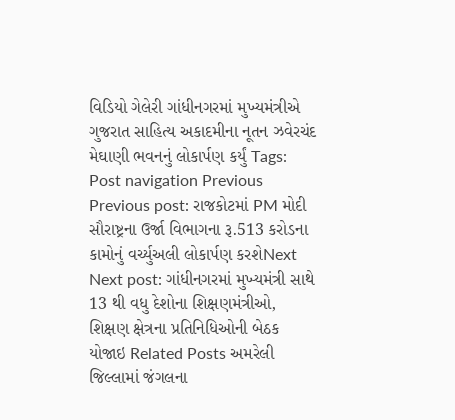વિડિયો ગેલેરી ગાંધીનગરમાં મુખ્યમંત્રીએ ગુજરાત સાહિત્ય અકાદમીના નૂતન ઝવેરચંદ મેઘાણી ભવનનું લોકાર્પણ કર્યું Tags: Post navigation Previous Previous post: રાજકોટમાં PM મોદી સૌરાષ્ટ્રના ઉર્જા વિભાગના રૂ.513 કરોડના કામોનું વર્ચ્યુઅલી લોકાર્પણ કરશેNext Next post: ગાંધીનગરમાં મુખ્યમંત્રી સાથે 13 થી વધુ દેશોના શિક્ષણમંત્રીઓ, શિક્ષણ ક્ષેત્રના પ્રતિનિધિઓની બેઠક યોજાઇ Related Posts અમરેલી જિલ્લામાં જંગલના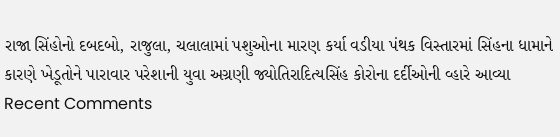રાજા સિંહોનો દબદબો, રાજુલા, ચલાલામાં પશુઓના મારણ કર્યા વડીયા પંથક વિસ્તારમાં સિંહના ધામાને કારણે ખેડૂતોને પારાવાર પરેશાની યુવા અગ્રણી જ્યોતિરાદિત્યસિંહ કોરોના દર્દીઓની વ્હારે આવ્યા
Recent Comments